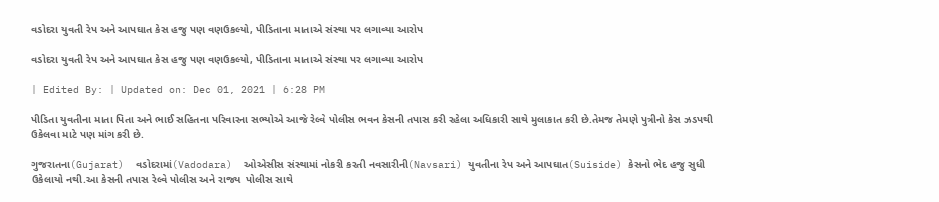વડોદરા યુવતી રેપ અને આપઘાત કેસ હજુ પણ વણઉકલ્યો, પીડિતાના માતાએ સંસ્થા પર લગાવ્યા આરોપ

વડોદરા યુવતી રેપ અને આપઘાત કેસ હજુ પણ વણઉકલ્યો, પીડિતાના માતાએ સંસ્થા પર લગાવ્યા આરોપ

| Edited By: | Updated on: Dec 01, 2021 | 6:28 PM

પીડિતા યુવતીના માતા પિતા અને ભાઈ સહિતના પરિવારના સભ્યોએ આજે રેલ્વે પોલીસ ભવન કેસની તપાસ કરી રહેલા અધિકારી સાથે મુલાકાત કરી છે.તેમજ તેમણે પુત્રીનો કેસ ઝડપથી ઉકેલવા માટે પણ માંગ કરી છે.

ગુજરાતના(Gujarat)  વડોદરામાં(Vadodara)  ઓએસીસ સંસ્થામાં નોકરી કરતી નવસારીની(Navsari) યુવતીના રેપ અને આપઘાત(Suiside) કેસનો ભેદ હજુ સુધી ઉકેલાયો નથી.આ કેસની તપાસ રેલ્વે પોલીસ અને રાજ્ય  પોલીસ સાથે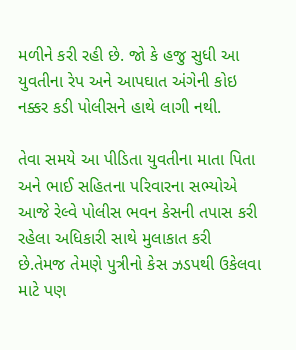મળીને કરી રહી છે. જો કે હજુ સુધી આ યુવતીના રેપ અને આપઘાત અંગેની કોઇ નક્કર કડી પોલીસને હાથે લાગી નથી.

તેવા સમયે આ પીડિતા યુવતીના માતા પિતા અને ભાઈ સહિતના પરિવારના સભ્યોએ આજે રેલ્વે પોલીસ ભવન કેસની તપાસ કરી રહેલા અધિકારી સાથે મુલાકાત કરી છે.તેમજ તેમણે પુત્રીનો કેસ ઝડપથી ઉકેલવા માટે પણ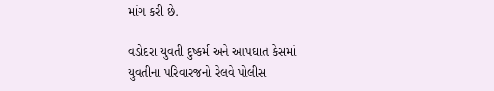માંગ કરી છે.

વડોદરા યુવતી દુષ્કર્મ અને આપઘાત કેસમાં યુવતીના પરિવારજનો રેલવે પોલીસ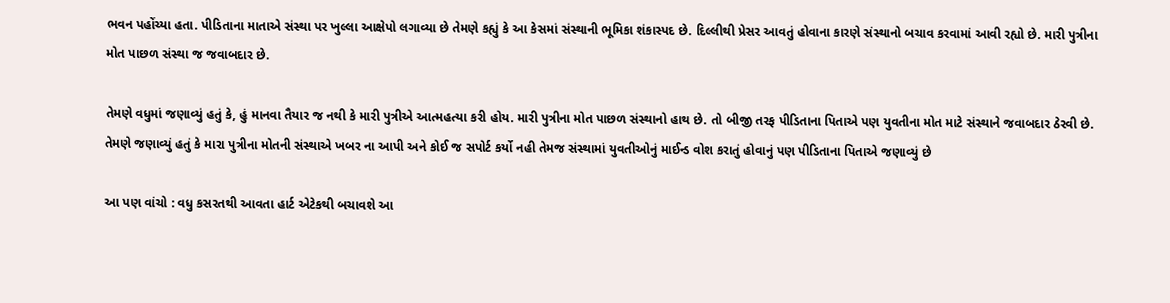ભવન પહોંચ્યા હતા. પીડિતાના માતાએ સંસ્થા પર ખુલ્લા આક્ષેપો લગાવ્યા છે તેમણે કહ્યું કે આ કેસમાં સંસ્થાની ભૂમિકા શંકાસ્પદ છે. દિલ્લીથી પ્રેસર આવતું હોવાના કારણે સંસ્થાનો બચાવ કરવામાં આવી રહ્યો છે. મારી પુત્રીના મોત પાછળ સંસ્થા જ જવાબદાર છે.

તેમણે વધુમાં જણાવ્યું હતું કે, હું માનવા તૈયાર જ નથી કે મારી પુત્રીએ આત્મહત્યા કરી હોય. મારી પુત્રીના મોત પાછળ સંસ્થાનો હાથ છે. તો બીજી તરફ પીડિતાના પિતાએ પણ યુવતીના મોત માટે સંસ્થાને જવાબદાર ઠેરવી છે. તેમણે જણાવ્યું હતું કે મારા પુત્રીના મોતની સંસ્થાએ ખબર ના આપી અને કોઈ જ સપોર્ટ કર્યો નહી તેમજ સંસ્થામાં યુવતીઓનું માઈન્ડ વોશ કરાતું હોવાનું પણ પીડિતાના પિતાએ જણાવ્યું છે

આ પણ વાંચો : વધુ કસરતથી આવતા હાર્ટ એટેકથી બચાવશે આ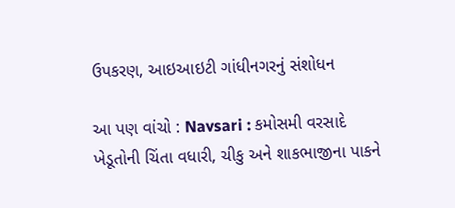ઉપકરણ, આઇઆઇટી ગાંધીનગરનું સંશોધન

આ પણ વાંચો : Navsari : કમોસમી વરસાદે ખેડૂતોની ચિંતા વધારી, ચીકુ અને શાકભાજીના પાકને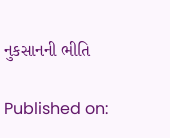નુકસાનની ભીતિ

Published on: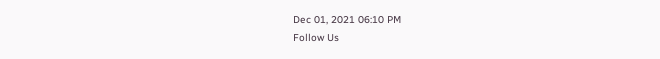Dec 01, 2021 06:10 PM
Follow Us